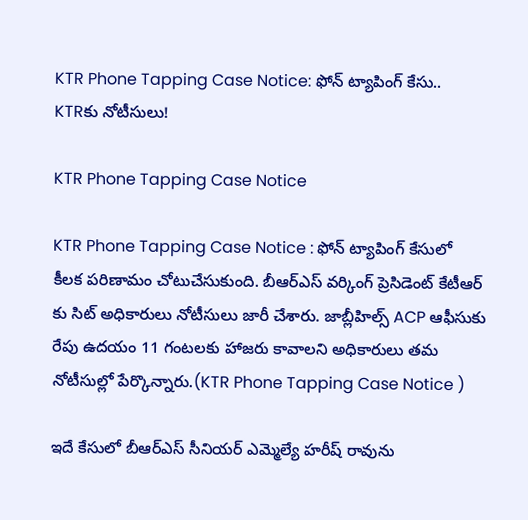KTR Phone Tapping Case Notice: ఫోన్ ట్యాపింగ్ కేసు.. KTRకు నోటీసులు!

KTR Phone Tapping Case Notice

KTR Phone Tapping Case Notice : ఫోన్ ట్యాపింగ్ కేసులో కీలక పరిణామం చోటుచేసుకుంది. బీఆర్ఎస్ వర్కింగ్ ప్రెసిడెంట్ కేటీఆర్ కు సిట్ అధికారులు నోటీసులు జారీ చేశారు. జాబ్లీహిల్స్ ACP ఆఫీసుకు రేపు ఉదయం 11 గంటలకు హాజరు కావాలని అధికారులు తమ నోటీసుల్లో పేర్కొన్నారు.(KTR Phone Tapping Case Notice )

ఇదే కేసులో బీఆర్ఎస్ సీనియర్ ఎమ్మెల్యే హరీష్ రావును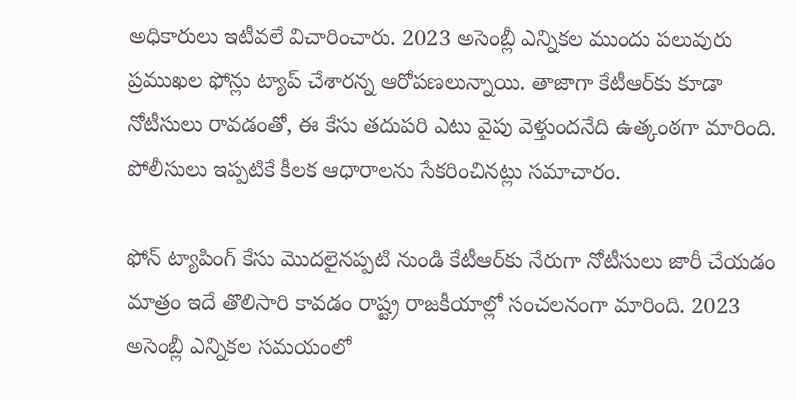అధికారులు ఇటీవలే విచారించారు. 2023 అసెంబ్లీ ఎన్నికల ముందు పలువురు ప్రముఖల ఫోన్లు ట్యాప్ చేశారన్న ఆరోపణలున్నాయి. తాజాగా కేటీఆర్‌కు కూడా నోటీసులు రావడంతో, ఈ కేసు తదుపరి ఎటు వైపు వెళ్తుందనేది ఉత్కంఠగా మారింది. పోలీసులు ఇప్పటికే కీలక ఆధారాలను సేకరించినట్లు సమాచారం.

ఫోన్ ట్యాపింగ్ కేసు మొదలైనప్పటి నుండి కేటీఆర్‌కు నేరుగా నోటీసులు జారీ చేయడం మాత్రం ఇదే తొలిసారి కావడం రాష్ట్ర రాజకీయాల్లో సంచలనంగా మారింది. 2023 అసెంబ్లీ ఎన్నికల సమయంలో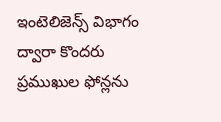ఇంటెలిజెన్స్ విభాగం ద్వారా కొందరు ప్రముఖుల ఫోన్లను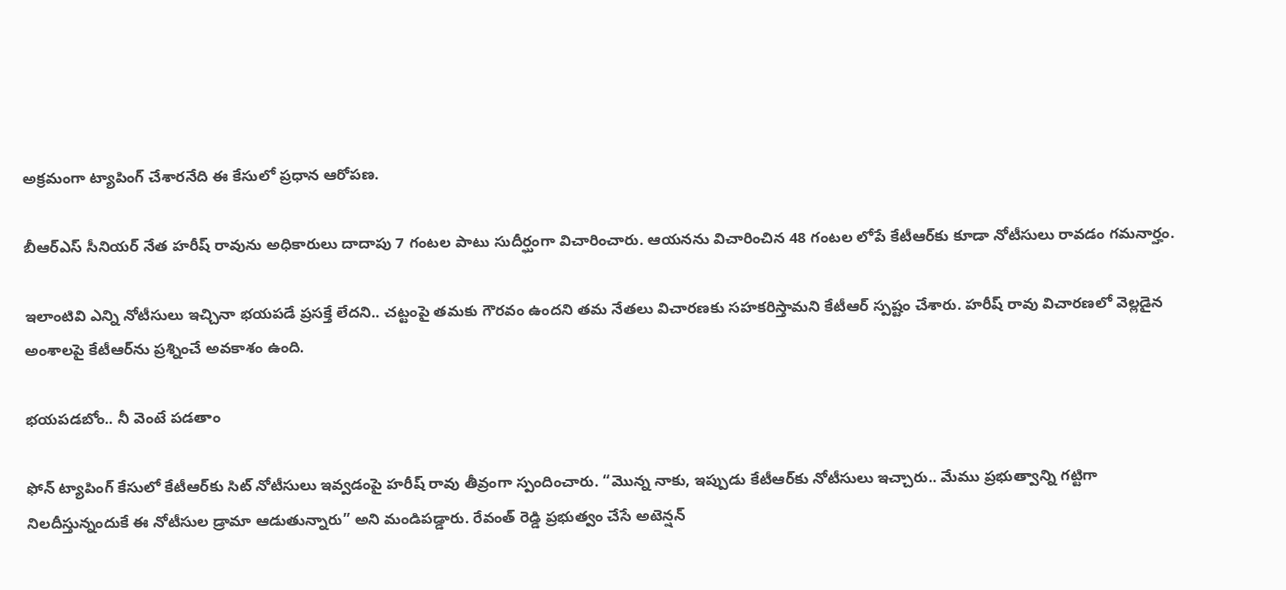అక్రమంగా ట్యాపింగ్ చేశారనేది ఈ కేసులో ప్రధాన ఆరోపణ.

బీఆర్ఎస్ సీనియర్ నేత హరీష్ రావును అధికారులు దాదాపు 7 గంటల పాటు సుదీర్ఘంగా విచారించారు. ఆయనను విచారించిన 48 గంటల లోపే కేటీఆర్‌కు కూడా నోటీసులు రావడం గమనార్హం.

ఇలాంటివి ఎన్ని నోటీసులు ఇచ్చినా భయపడే ప్రసక్తే లేదని.. చట్టంపై తమకు గౌరవం ఉందని తమ నేతలు విచారణకు సహకరిస్తామని కేటీఆర్ స్పష్టం చేశారు. హరీష్ రావు విచారణలో వెల్లడైన అంశాలపై కేటీఆర్‌ను ప్రశ్నించే అవకాశం ఉంది.

భయపడబోం.. నీ వెంటే పడతాం

ఫోన్ ట్యాపింగ్ కేసులో కేటీఆర్‌కు సిట్ నోటీసులు ఇవ్వడంపై హరీష్ రావు తీవ్రంగా స్పందించారు. “మొన్న నాకు, ఇప్పుడు కేటీఆర్‌కు నోటీసులు ఇచ్చారు.. మేము ప్రభుత్వాన్ని గట్టిగా నిలదీస్తున్నందుకే ఈ నోటీసుల డ్రామా ఆడుతున్నారు” అని మండిపడ్డారు. రేవంత్ రెడ్డి ప్రభుత్వం చేసే అటెన్షన్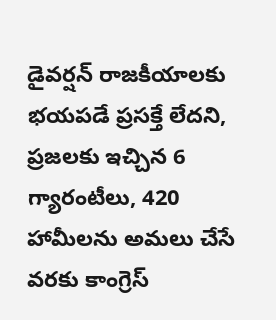డైవర్షన్ రాజకీయాలకు భయపడే ప్రసక్తే లేదని, ప్రజలకు ఇచ్చిన 6 గ్యారంటీలు, 420 హామీలను అమలు చేసే వరకు కాంగ్రెస్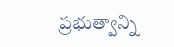ప్రభుత్వాన్ని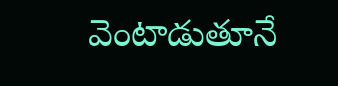వెంటాడుతూనే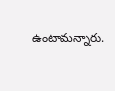ఉంటామన్నారు.